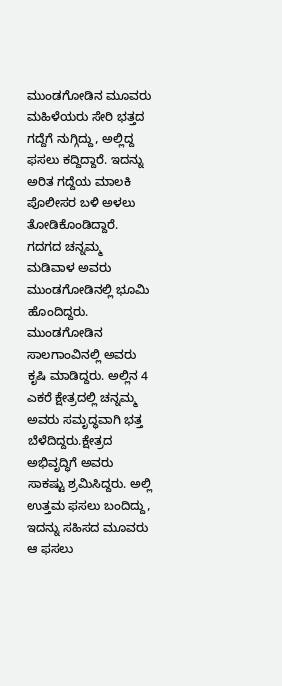ಮುಂಡಗೋಡಿನ ಮೂವರು ಮಹಿಳೆಯರು ಸೇರಿ ಭತ್ತದ ಗದ್ದೆಗೆ ನುಗ್ಗಿದ್ದು, ಅಲ್ಲಿದ್ದ ಫಸಲು ಕದ್ದಿದ್ದಾರೆ. ಇದನ್ನು ಅರಿತ ಗದ್ದೆಯ ಮಾಲಕಿ ಪೊಲೀಸರ ಬಳಿ ಅಳಲು ತೋಡಿಕೊಂಡಿದ್ದಾರೆ.
ಗದಗದ ಚನ್ನಮ್ಮ ಮಡಿವಾಳ ಅವರು ಮುಂಡಗೋಡಿನಲ್ಲಿ ಭೂಮಿ ಹೊಂದಿದ್ದರು. ಮುಂಡಗೋಡಿನ ಸಾಲಗಾಂವಿನಲ್ಲಿ ಅವರು ಕೃಷಿ ಮಾಡಿದ್ದರು. ಅಲ್ಲಿನ 4 ಎಕರೆ ಕ್ಷೇತ್ರದಲ್ಲಿ ಚನ್ನಮ್ಮ ಅವರು ಸಮೃದ್ಧವಾಗಿ ಭತ್ತ ಬೆಳೆದಿದ್ದರು.ಕ್ಷೇತ್ರದ ಅಭಿವೃದ್ಧಿಗೆ ಅವರು ಸಾಕಷ್ಟು ಶ್ರಮಿಸಿದ್ದರು. ಅಲ್ಲಿ ಉತ್ತಮ ಫಸಲು ಬಂದಿದ್ದು, ಇದನ್ನು ಸಹಿಸದ ಮೂವರು ಆ ಫಸಲು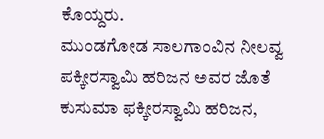ಕೊಯ್ದರು.
ಮುಂಡಗೋಡ ಸಾಲಗಾಂವಿನ ನೀಲವ್ವ ಪಕ್ಕೀರಸ್ವಾಮಿ ಹರಿಜನ ಅವರ ಜೊತೆ ಕುಸುಮಾ ಫಕ್ಕೀರಸ್ವಾಮಿ ಹರಿಜನ,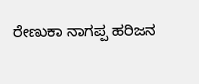ರೇಣುಕಾ ನಾಗಪ್ಪ ಹರಿಜನ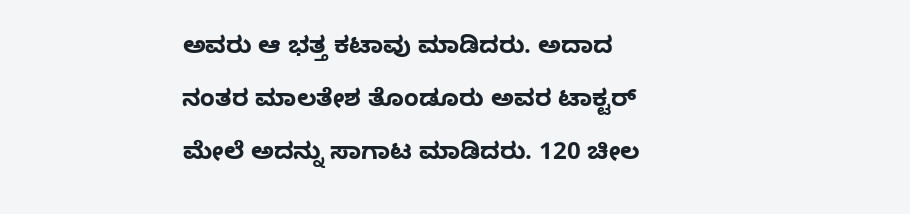ಅವರು ಆ ಭತ್ತ ಕಟಾವು ಮಾಡಿದರು. ಅದಾದ ನಂತರ ಮಾಲತೇಶ ತೊಂಡೂರು ಅವರ ಟಾಕ್ಟರ್ ಮೇಲೆ ಅದನ್ನು ಸಾಗಾಟ ಮಾಡಿದರು. 120 ಚೀಲ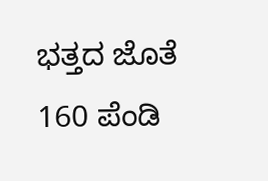ಭತ್ತದ ಜೊತೆ 160 ಪೆಂಡಿ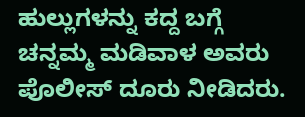ಹುಲ್ಲುಗಳನ್ನು ಕದ್ದ ಬಗ್ಗೆ ಚನ್ನಮ್ಮ ಮಡಿವಾಳ ಅವರು ಪೊಲೀಸ್ ದೂರು ನೀಡಿದರು.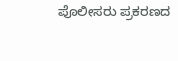ಪೊಲೀಸರು ಪ್ರಕರಣದ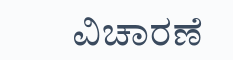ವಿಚಾರಣೆ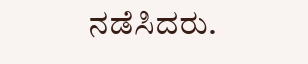ನಡೆಸಿದರು.